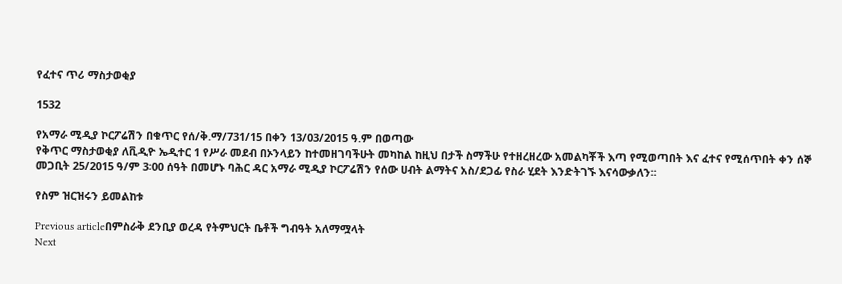የፈተና ጥሪ ማስታወቂያ

1532

የአማራ ሚዲያ ኮርፖሬሽን በቁጥር የሰ/ቅ.ማ/731/15 በቀን 13/03/2015 ዓ.ም በወጣው
የቅጥር ማስታወቂያ ለቪዲዮ ኤዲተር 1 የሥራ መደብ በኦንላይን ከተመዘገባችሁት መካከል ከዚህ በታች ስማችሁ የተዘረዘረው አመልካቾች እጣ የሚወጣበት እና ፈተና የሚሰጥበት ቀን ሰኞ መጋቢት 25/2015 ዓ/ም 3፡00 ሰዓት በመሆኑ ባሕር ዳር አማራ ሚዲያ ኮርፖሬሽን የሰው ሀብት ልማትና አስ/ደጋፊ የስራ ሂደት እንድትገኙ እናሳውቃለን፡፡

የስም ዝርዝሩን ይመልከቱ

Previous articleበምስራቅ ደንቢያ ወረዳ የትምህርት ቤቶች ግብዓት አለማሟላት
Next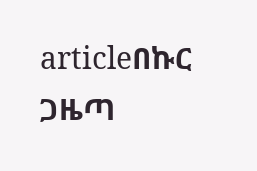articleበኩር ጋዜጣ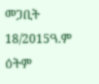መጋቢት 18/2015ዓ.ም ዕትም